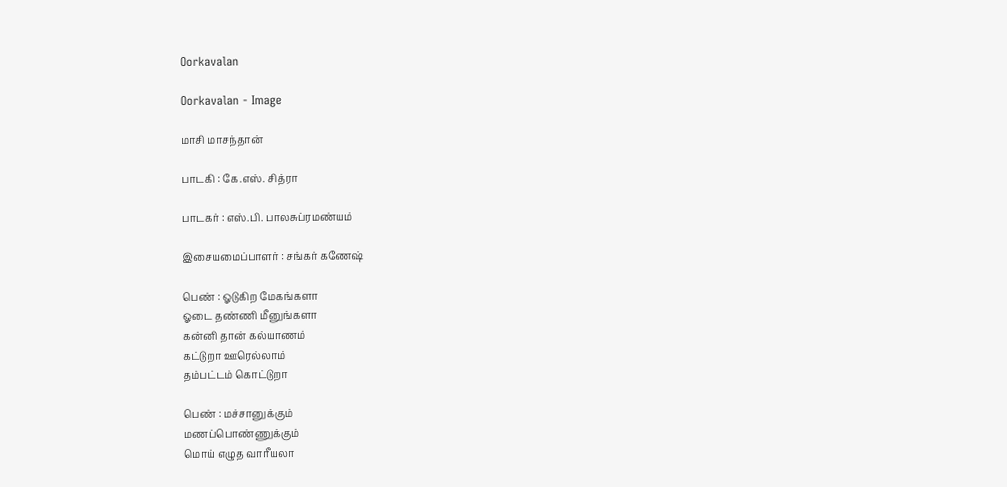Oorkavalan

Oorkavalan - Image

மாசி மாசந்தான்

பாடகி : கே.எஸ். சித்ரா

பாடகர் : எஸ்.பி. பாலசுப்ரமண்யம்

இசையமைப்பாளர் : சங்கர் கணேஷ்

பெண் : ஓடுகிற மேகங்களா
ஓடை தண்ணி மீனுங்களா
கன்னி தான் கல்யாணம்
கட்டுறா ஊரெல்லாம்
தம்பட்டம் கொட்டுறா

பெண் : மச்சானுக்கும்
மணப்பொண்ணுக்கும்
மொய் எழுத வாரீயலா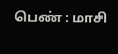பெண் : மாசி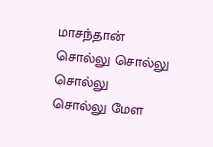மாசந்தான்
சொல்லு சொல்லு சொல்லு
சொல்லு மேள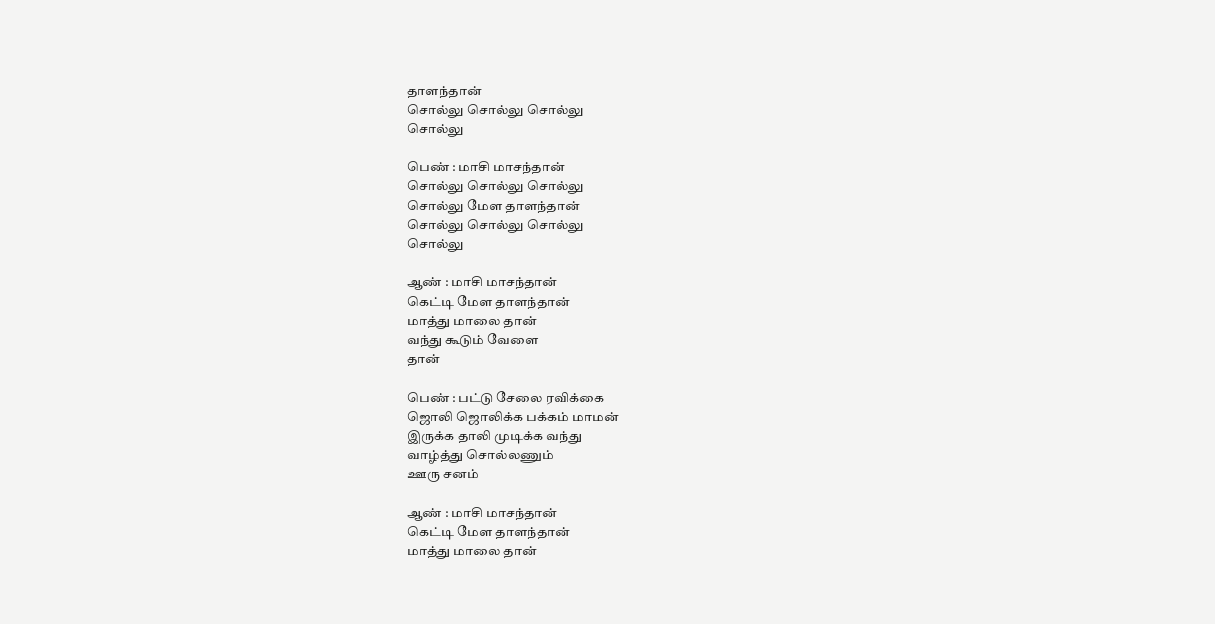தாளந்தான்
சொல்லு சொல்லு சொல்லு
சொல்லு

பெண் : மாசி மாசந்தான்
சொல்லு சொல்லு சொல்லு
சொல்லு மேள தாளந்தான்
சொல்லு சொல்லு சொல்லு
சொல்லு

ஆண் : மாசி மாசந்தான்
கெட்டி மேள தாளந்தான்
மாத்து மாலை தான்
வந்து கூடும் வேளை
தான்

பெண் : பட்டு சேலை ரவிக்கை
ஜொலி ஜொலிக்க பக்கம் மாமன்
இருக்க தாலி முடிக்க வந்து
வாழ்த்து சொல்லணும்
ஊரு சனம்

ஆண் : மாசி மாசந்தான்
கெட்டி மேள தாளந்தான்
மாத்து மாலை தான்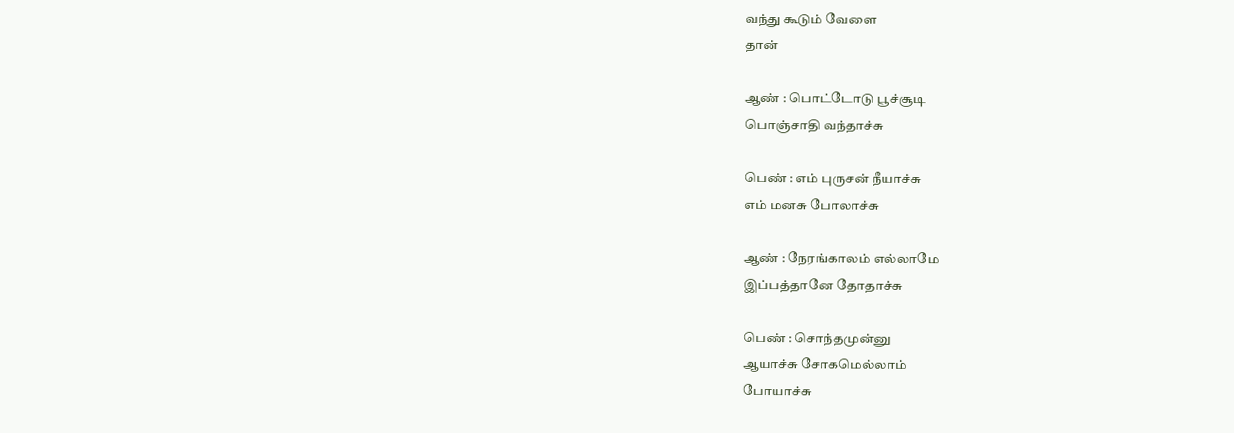வந்து கூடும் வேளை
தான்

ஆண் : பொட்டோடு பூச்சூடி
பொஞ்சாதி வந்தாச்சு

பெண் : எம் புருசன் நீயாச்சு
எம் மனசு போலாச்சு

ஆண் : நேரங்காலம் எல்லாமே
இப்பத்தானே தோதாச்சு

பெண் : சொந்தமுன்னு
ஆயாச்சு சோகமெல்லாம்
போயாச்சு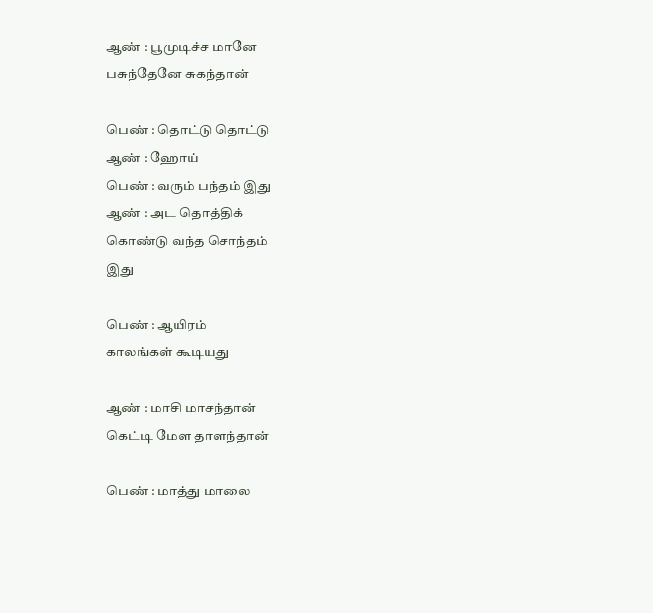ஆண் : பூமுடிச்ச மானே
பசுந்தேனே சுகந்தான்

பெண் : தொட்டு தொட்டு
ஆண் : ஹோய்
பெண் : வரும் பந்தம் இது
ஆண் : அட தொத்திக்
கொண்டு வந்த சொந்தம்
இது

பெண் : ஆயிரம்
காலங்கள் கூடியது

ஆண் : மாசி மாசந்தான்
கெட்டி மேள தாளந்தான்

பெண் : மாத்து மாலை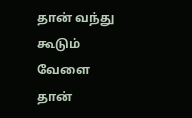தான் வந்து கூடும்
வேளை தான்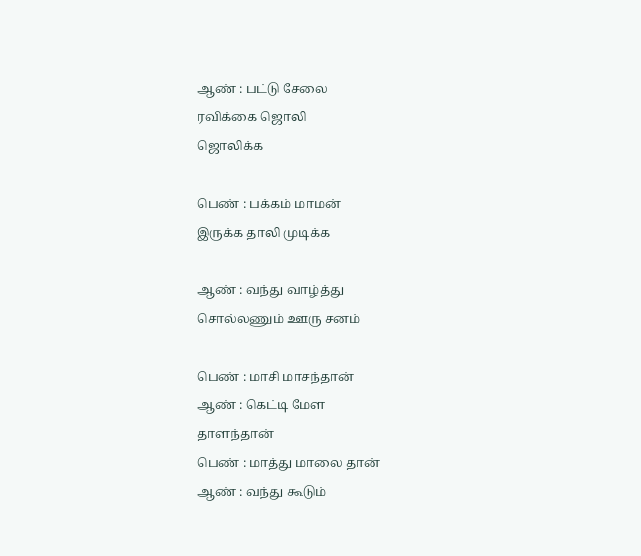ஆண் : பட்டு சேலை
ரவிக்கை ஜொலி
ஜொலிக்க

பெண் : பக்கம் மாமன்
இருக்க தாலி முடிக்க

ஆண் : வந்து வாழ்த்து
சொல்லணும் ஊரு சனம்

பெண் : மாசி மாசந்தான்
ஆண் : கெட்டி மேள
தாளந்தான்
பெண் : மாத்து மாலை தான்
ஆண் : வந்து கூடும்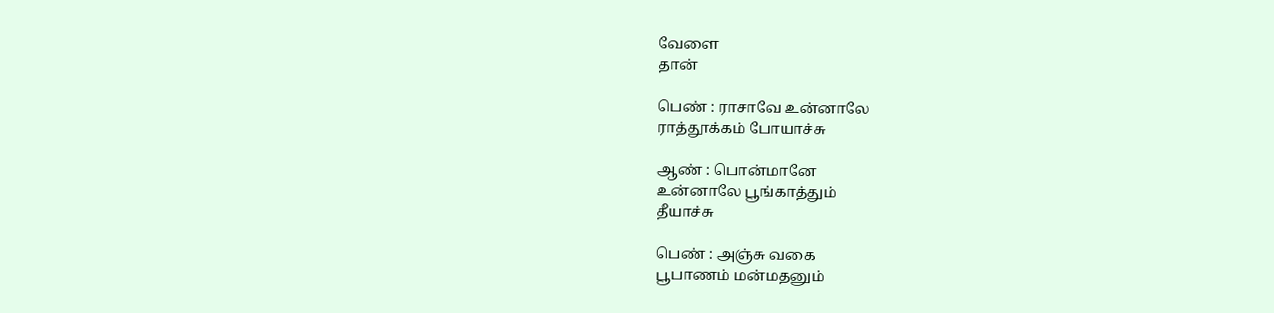வேளை
தான்

பெண் : ராசாவே உன்னாலே
ராத்தூக்கம் போயாச்சு

ஆண் : பொன்மானே
உன்னாலே பூங்காத்தும்
தீயாச்சு

பெண் : அஞ்சு வகை
பூபாணம் மன்மதனும்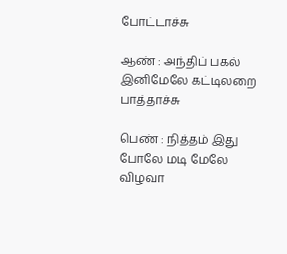போட்டாச்சு

ஆண் : அந்திப் பகல்
இனிமேலே கட்டிலறை
பாத்தாச்சு

பெண் : நித்தம் இது
போலே மடி மேலே
விழவா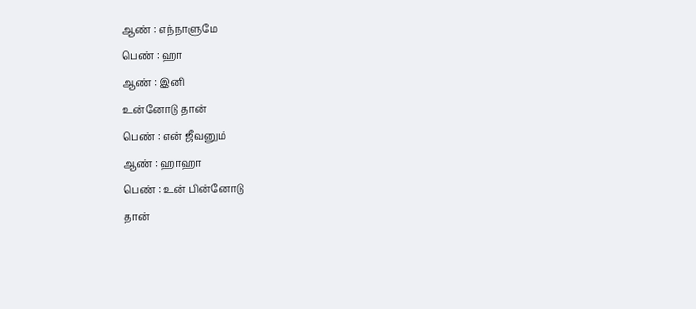ஆண் : எந்நாளுமே
பெண் : ஹா
ஆண் : இனி
உன்னோடு தான்
பெண் : என் ஜீவனும்
ஆண் : ஹாஹா
பெண் : உன் பின்னோடு
தான்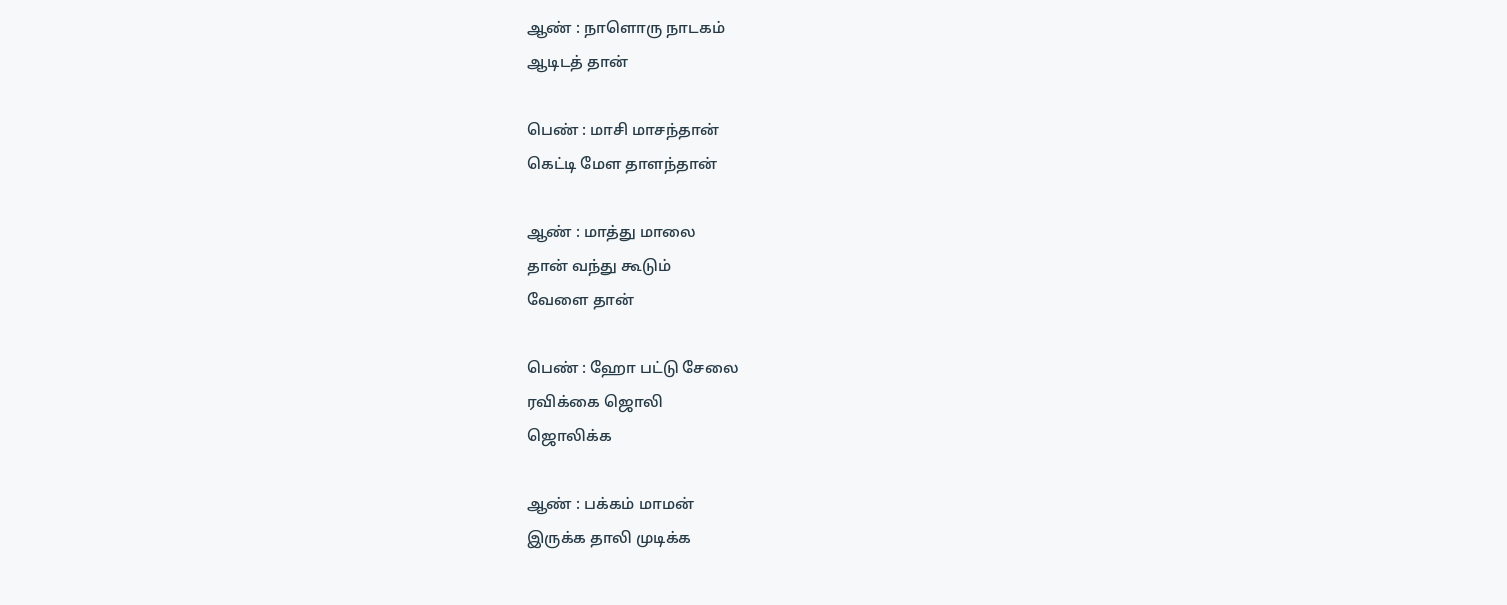ஆண் : நாளொரு நாடகம்
ஆடிடத் தான்

பெண் : மாசி மாசந்தான்
கெட்டி மேள தாளந்தான்

ஆண் : மாத்து மாலை
தான் வந்து கூடும்
வேளை தான்

பெண் : ஹோ பட்டு சேலை
ரவிக்கை ஜொலி
ஜொலிக்க

ஆண் : பக்கம் மாமன்
இருக்க தாலி முடிக்க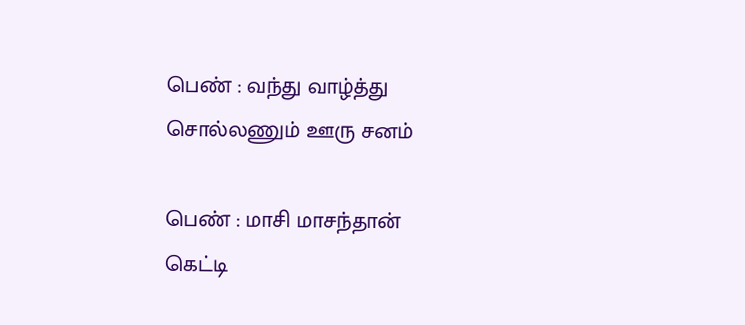பெண் : வந்து வாழ்த்து
சொல்லணும் ஊரு சனம்

பெண் : மாசி மாசந்தான்
கெட்டி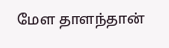மேள தாளந்தான்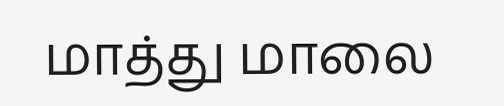மாத்து மாலை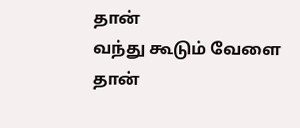தான்
வந்து கூடும் வேளை
தான்